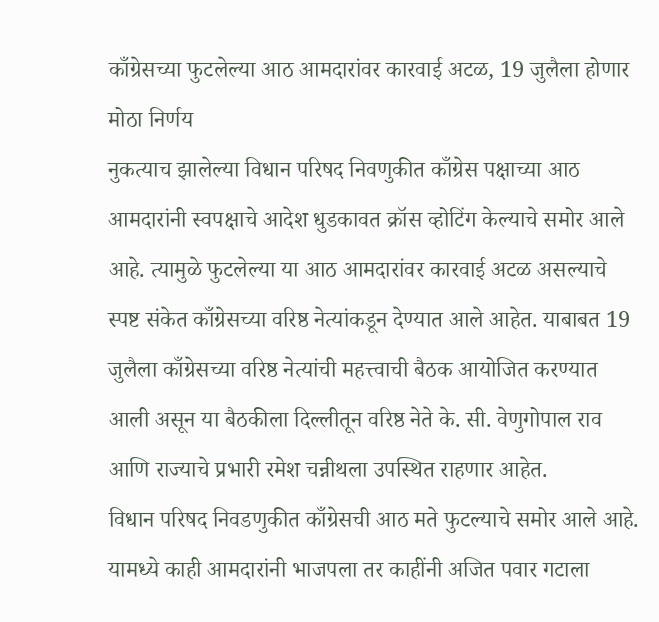काँग्रेसच्या फुटलेल्या आठ आमदारांवर कारवाई अटळ, 19 जुलैला होणार मोठा निर्णय
नुकत्याच झालेल्या विधान परिषद निवणुकीत काँग्रेस पक्षाच्या आठ आमदारांनी स्वपक्षाचे आदेश धुडकावत क्रॉस व्होटिंग केल्याचे समोर आले आहे. त्यामुळे फुटलेल्या या आठ आमदारांवर कारवाई अटळ असल्याचे स्पष्ट संकेत काँग्रेसच्या वरिष्ठ नेत्यांकडून देण्यात आले आहेत. याबाबत 19 जुलैला काँग्रेसच्या वरिष्ठ नेत्यांची महत्त्वाची बैठक आयोजित करण्यात आली असून या बैठकीला दिल्लीतून वरिष्ठ नेते के. सी. वेणुगोपाल राव आणि राज्याचे प्रभारी रमेश चन्नीथला उपस्थित राहणार आहेत.
विधान परिषद निवडणुकीत काँग्रेसची आठ मते फुटल्याचे समोर आले आहे. यामध्ये काही आमदारांनी भाजपला तर काहींनी अजित पवार गटाला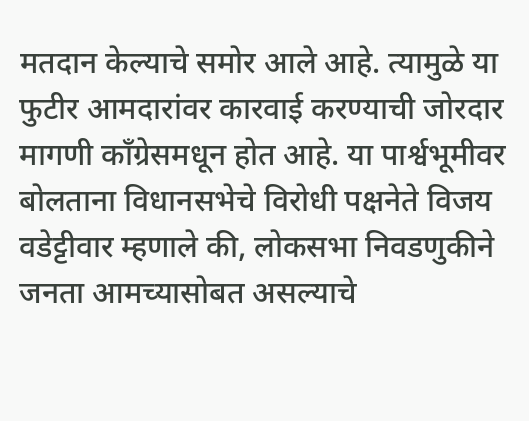मतदान केल्याचे समोर आले आहे. त्यामुळे या फुटीर आमदारांवर कारवाई करण्याची जोरदार मागणी काँग्रेसमधून होत आहे. या पार्श्वभूमीवर बोलताना विधानसभेचे विरोधी पक्षनेते विजय वडेट्टीवार म्हणाले की, लोकसभा निवडणुकीने जनता आमच्यासोबत असल्याचे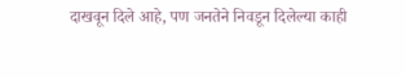दाखवून दिले आहे, पण जनतेने निवडून दिलेल्या काही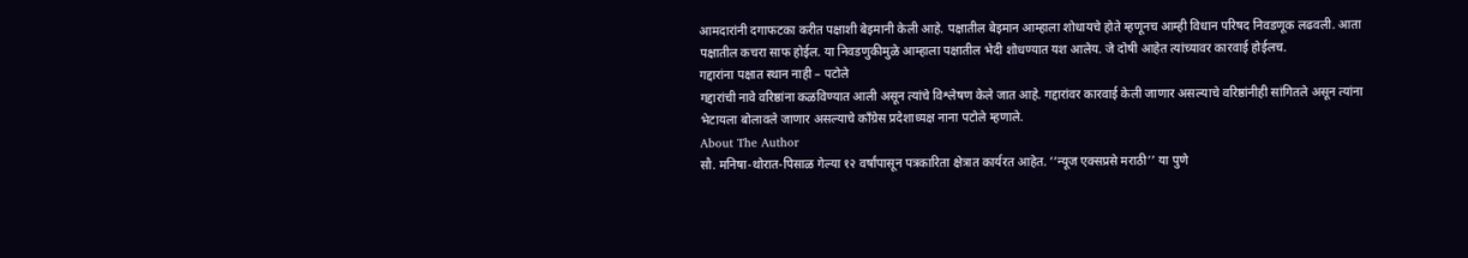आमदारांनी दगाफटका करीत पक्षाशी बेइमानी केली आहे. पक्षातील बेइमान आम्हाला शोधायचे होते म्हणूनच आम्ही विधान परिषद निवडणूक लढवली. आता पक्षातील कचरा साफ होईल. या निवडणुकीमुळे आम्हाला पक्षातील भेदी शोधण्यात यश आलेय. जे दोषी आहेत त्यांच्यावर कारवाई होईलच.
गद्दारांना पक्षात स्थान नाही – पटोले
गद्दारांची नावे वरिष्ठांना कळविण्यात आली असून त्यांचे विश्लेषण केले जात आहे. गद्दारांवर कारवाई केली जाणार असल्याचे वरिष्ठांनीही सांगितले असून त्यांना भेटायला बोलावले जाणार असल्याचे काँग्रेस प्रदेशाध्यक्ष नाना पटोले म्हणाले.
About The Author
सौ. मनिषा-थोरात-पिसाळ गेल्या १२ वर्षांपासून पत्रकारिता क्षेत्रात कार्यरत आहेत. ‘‘न्यूज एक्सप्रसे मराठी’’ या पुणे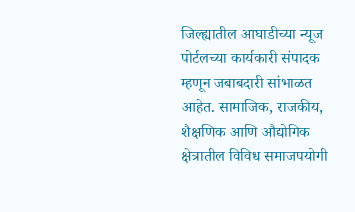जिल्ह्यातील आघाडीच्या न्यूज पोर्टलच्या कार्यकारी संपादक म्हणून जबाबदारी सांभाळत आहेत. सामाजिक, राजकीय, शैक्षणिक आणि औद्योगिक क्षेत्रातील विविध समाजपयोगी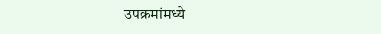उपक्रमांमध्ये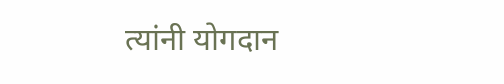त्यांनी योगदान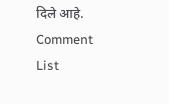दिले आहे.
Comment List